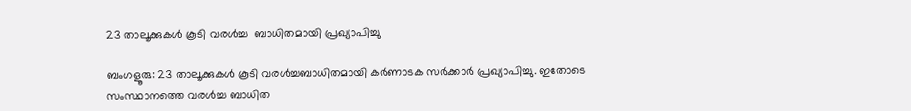23 താലൂക്കുകൾ കൂടി വരൾച്ച  ബാധിതമായി പ്രഖ്യാപിച്ചു

ബംഗളൂരു: 23 താലൂക്കുകൾ കൂടി വരൾച്ചബാധിതമായി കർണാടക സർക്കാർ പ്രഖ്യാപിച്ചു. ഇതോടെ സംസ്ഥാനത്തെ വരൾച്ച ബാധിത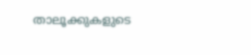താലൂക്കുകളുടെ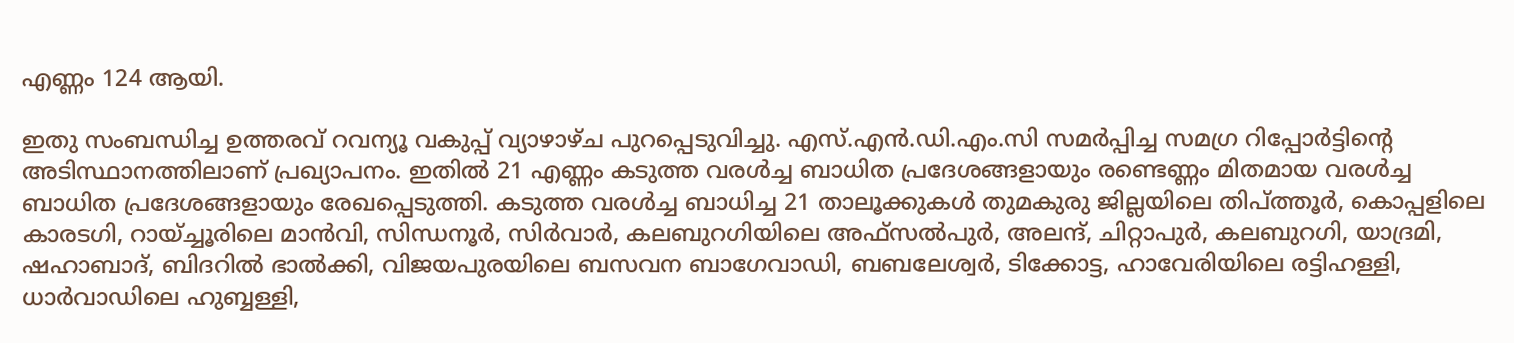എണ്ണം 124 ആയി.

ഇതു സംബന്ധിച്ച ഉത്തരവ് റവന്യൂ വകുപ്പ് വ്യാഴാഴ്ച പുറപ്പെടുവിച്ചു. എസ്.എൻ.ഡി.എം.സി സമർപ്പിച്ച സമഗ്ര റിപ്പോർട്ടിന്‍റെ അടിസ്ഥാനത്തിലാണ് പ്രഖ്യാപനം. ഇതില്‍ 21 എണ്ണം കടുത്ത വരൾച്ച ബാധിത പ്രദേശങ്ങളായും രണ്ടെണ്ണം മിതമായ വരൾച്ച ബാധിത പ്രദേശങ്ങളായും രേഖപ്പെടുത്തി. കടുത്ത വരൾച്ച ബാധിച്ച 21 താലൂക്കുകൾ തുമകുരു ജില്ലയിലെ തിപ്ത്തൂർ, കൊപ്പളിലെ കാരടഗി, റായ്ച്ചൂരിലെ മാൻവി, സിന്ധനൂർ, സിർവാർ, കലബുറഗിയിലെ അഫ്സൽപുർ, അലന്ദ്, ചിറ്റാപുർ, കലബുറഗി, യാദ്രമി, ഷഹാബാദ്, ബിദറിൽ ഭാൽക്കി, വിജയപുരയിലെ ബസവന ബാഗേവാഡി, ബബലേശ്വർ, ടിക്കോട്ട, ഹാവേരിയിലെ രട്ടിഹള്ളി, ധാർവാഡിലെ ഹുബ്ബള്ളി,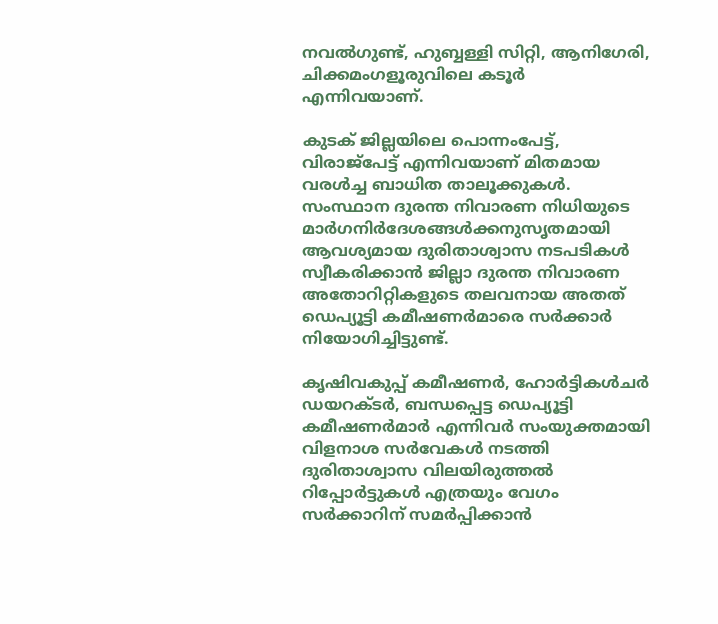നവൽഗുണ്ട്, ഹുബ്ബള്ളി സിറ്റി, ആനിഗേരി, ചിക്കമംഗളൂരുവിലെ കടൂര്‍ എന്നിവയാണ്.

കുടക് ജില്ലയിലെ പൊന്നംപേട്ട്, വിരാജ്പേട്ട് എന്നിവയാണ് മിതമായ വരൾച്ച ബാധിത താലൂക്കുകൾ. സംസ്ഥാന ദുരന്ത നിവാരണ നിധിയുടെ മാർഗനിർദേശങ്ങൾക്കനുസൃതമായി ആവശ്യമായ ദുരിതാശ്വാസ നടപടികൾ സ്വീകരിക്കാൻ ജില്ലാ ദുരന്ത നിവാരണ അതോറിറ്റികളുടെ തലവനായ അതത് ഡെപ്യൂട്ടി കമീഷണർമാരെ സർക്കാർ നിയോഗിച്ചിട്ടുണ്ട്.

കൃഷിവകുപ്പ് കമീഷണർ, ഹോർട്ടികൾചർ ഡയറക്ടർ, ബന്ധപ്പെട്ട ഡെപ്യൂട്ടി കമീഷണർമാർ എന്നിവർ സംയുക്തമായി വിളനാശ സർവേകൾ നടത്തി ദുരിതാശ്വാസ വിലയിരുത്തൽ റിപ്പോർട്ടുകൾ എത്രയും വേഗം സർക്കാറിന് സമർപ്പിക്കാൻ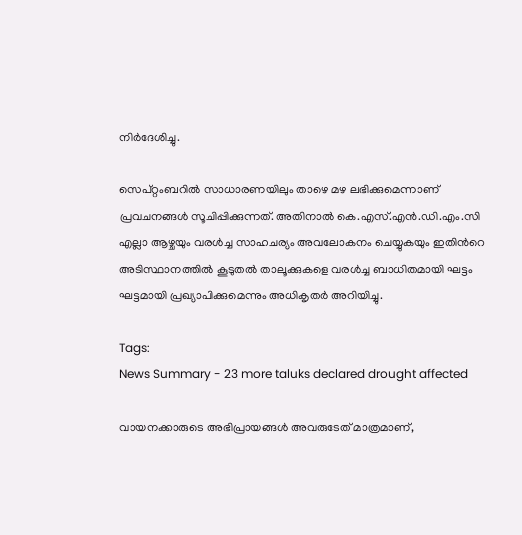നിർദേശിച്ചു.

സെപ്റ്റംബറിൽ സാധാരണയിലും താഴെ മഴ ലഭിക്കുമെന്നാണ് പ്രവചനങ്ങൾ സൂചിപ്പിക്കുന്നത്. അതിനാൽ കെ.എസ്.എൻ‌.ഡി‌.എം‌.സി എല്ലാ ആഴ്ചയും വരൾച്ച സാഹചര്യം അവലോകനം ചെയ്യുകയും ഇതിന്‍റെ അടിസ്ഥാനത്തിൽ കൂടുതൽ താലൂക്കുകളെ വരൾച്ച ബാധിതമായി ഘട്ടം ഘട്ടമായി പ്രഖ്യാപിക്കുമെന്നും അധികൃതര്‍ അറിയിച്ചു.

Tags:
News Summary - 23 more taluks declared drought affected

വായനക്കാരുടെ അഭിപ്രായങ്ങള്‍ അവരുടേത് മാത്രമാണ്,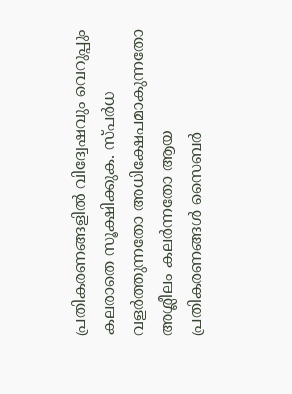പ്രതികരണങ്ങളിൽ വിദ്വേഷവും വെറുപ്പും കലരാതെ സൂക്ഷിക്കുക. സ്പർധ വളർത്തുന്നതോ അധിക്ഷേപമാകുന്നതോ അശ്ലീലം കലർന്നതോ ആയ പ്രതികരണങ്ങൾ സൈബർ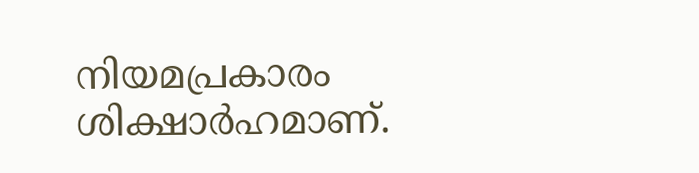നിയമപ്രകാരം ശിക്ഷാർഹമാണ്.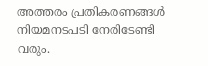അത്തരം പ്രതികരണങ്ങൾ നിയമനടപടി നേരിടേണ്ടി വരും.